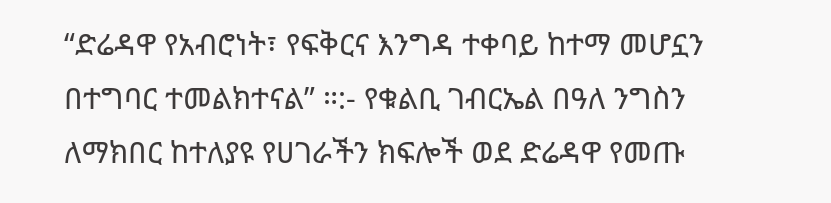“ድሬዳዋ የአብሮነት፣ የፍቅርና እንግዳ ተቀባይ ከተማ መሆኗን በተግባር ተመልክተናል” ።:- የቁልቢ ገብርኤል በዓለ ንግስን ለማክበር ከተለያዩ የሀገራችን ክፍሎች ወደ ድሬዳዋ የመጡ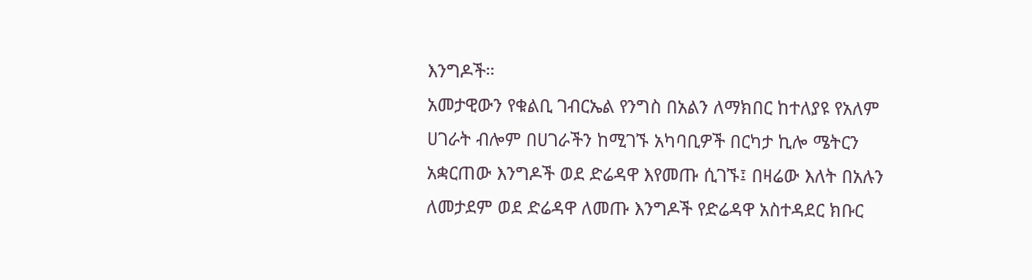እንግዶች።
አመታዊውን የቁልቢ ገብርኤል የንግስ በአልን ለማክበር ከተለያዩ የአለም ሀገራት ብሎም በሀገራችን ከሚገኙ አካባቢዎች በርካታ ኪሎ ሜትርን አቋርጠው እንግዶች ወደ ድሬዳዋ እየመጡ ሲገኙ፤ በዛሬው እለት በአሉን ለመታደም ወደ ድሬዳዋ ለመጡ እንግዶች የድሬዳዋ አስተዳደር ክቡር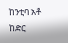ከንቲባ አቶ ከድር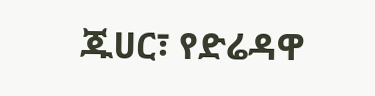ጁሀር፣ የድሬዳዋ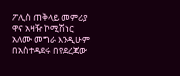ፖሊስ ጠቅላይ መምሪያ ዋና አዛዥ ኮሚሽነር አለሙ መግራ እንዲሁም በአስተዳደሩ በየደረጃው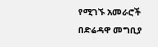የሚገኙ አመራሮች በድሬዳዋ መግቢያ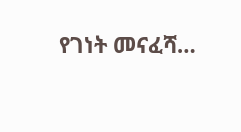የገነት መናፈሻ…